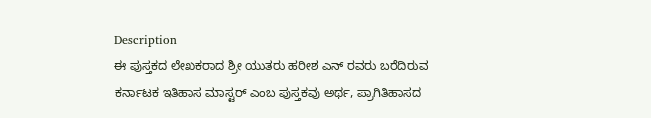Description
ಈ ಪುಸ್ತಕದ ಲೇಖಕರಾದ ಶ್ರೀ ಯುತರು ಹರೀಶ ಎನ್ ರವರು ಬರೆದಿರುವ ಕರ್ನಾಟಕ ಇತಿಹಾಸ ಮಾಸ್ಟರ್ ಎಂಬ ಪುಸ್ತಕವು ಅರ್ಥ, ಪ್ರಾಗಿತಿಹಾಸದ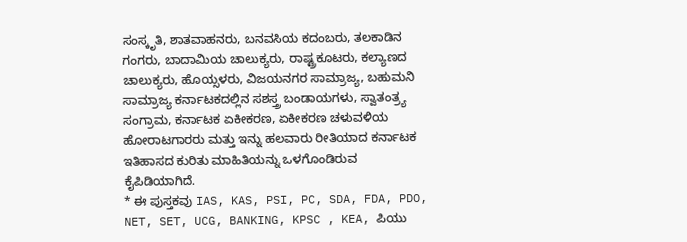ಸಂಸ್ಕೃತಿ, ಶಾತವಾಹನರು, ಬನವಸಿಯ ಕದಂಬರು, ತಲಕಾಡಿನ ಗಂಗರು, ಬಾದಾಮಿಯ ಚಾಲುಕ್ಯರು, ರಾಷ್ಟ್ರಕೂಟರು, ಕಲ್ಯಾಣದ ಚಾಲುಕ್ಯರು, ಹೊಯ್ಸಳರು, ವಿಜಯನಗರ ಸಾಮ್ರಾಜ್ಯ, ಬಹುಮನಿ ಸಾಮ್ರಾಜ್ಯ ಕರ್ನಾಟಕದಲ್ಲಿನ ಸಶಸ್ತ್ರ ಬಂಡಾಯಗಳು, ಸ್ವಾತಂತ್ರ್ಯ ಸಂಗ್ರಾಮ, ಕರ್ನಾಟಕ ಏಕೀಕರಣ, ಏಕೀಕರಣ ಚಳುವಳಿಯ ಹೋರಾಟಗಾರರು ಮತ್ತು ಇನ್ನು ಹಲವಾರು ರೀತಿಯಾದ ಕರ್ನಾಟಕ ಇತಿಹಾಸದ ಕುರಿತು ಮಾಹಿತಿಯನ್ನು ಒಳಗೊಂಡಿರುವ ಕೈಪಿಡಿಯಾಗಿದೆ.
* ಈ ಪುಸ್ತಕವು IAS, KAS, PSI, PC, SDA, FDA, PDO, NET, SET, UCG, BANKING, KPSC , KEA, ಪಿಯು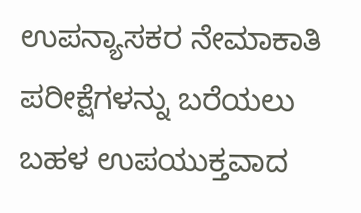ಉಪನ್ಯಾಸಕರ ನೇಮಾಕಾತಿ ಪರೀಕ್ಷೆಗಳನ್ನು ಬರೆಯಲು ಬಹಳ ಉಪಯುಕ್ತವಾದ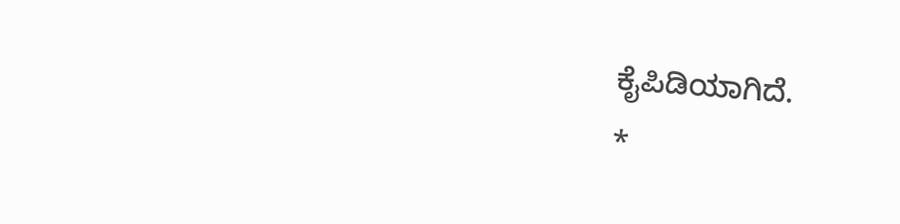ಕೈಪಿಡಿಯಾಗಿದೆ.
*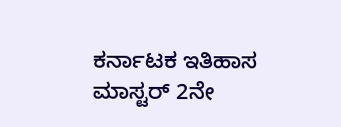ಕರ್ನಾಟಕ ಇತಿಹಾಸ ಮಾಸ್ಟರ್ 2ನೇ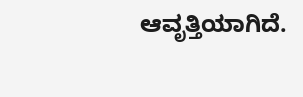ಆವೃತ್ತಿಯಾಗಿದೆ.